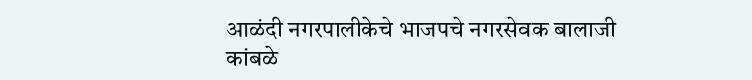आळंदी नगरपालीकेचे भाजपचे नगरसेवक बालाजी कांबळे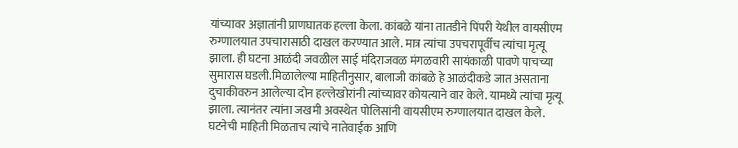यांच्यावर अज्ञातांनी प्राणघातक हल्ला केला. कांबळे यांना तातडीने पिंपरी येथील वायसीएम रुग्णालयात उपचारासाठी दाखल करण्यात आले. मात्र त्यांचा उपचरापूर्वीच त्यांचा मृत्यू झाला. ही घटना आळंदी जवळील साई मंदिराजवळ मंगळवारी सायंकाळी पावणे पाचच्या सुमारास घडली.मिळालेल्या माहितीनुसार, बालाजी कांबळे हे आळंदीकडे जात असताना दुचाकीवरुन आलेल्या दोन हल्लेखोरांनी त्यांच्यावर कोयत्याने वार केले. यामध्ये त्यांचा मृत्यू झाला. त्यानंतर त्यांना जखमी अवस्थेत पोलिसांनी वायसीएम रुग्णालयात दाखल केले. घटनेची माहिती मिळताच त्यांचे नातेवाईक आणि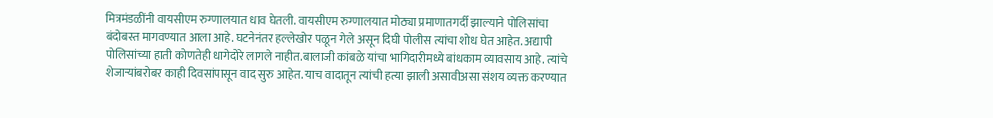मित्रमंडळींनी वायसीएम रुग्णालयात धाव घेतली. वायसीएम रुग्णालयात मोठ्या प्रमाणातगर्दी झाल्याने पोलिसांचा बंदोबस्त मागवण्यात आला आहे. घटनेनंतर हल्लेखोर पळून गेले असून दिघी पोलीस त्यांचा शोध घेत आहेत. अद्यापी पोलिसांच्या हाती कोणतेही धागेदोरे लागले नाहीत.बालाजी कांबळे यांचा भागिदारीमध्ये बांधकाम व्यावसाय आहे. त्यांचे शेजाऱ्यांबरोबर काही दिवसांपासून वाद सुरु आहेत. याच वादातून त्यांची हत्या झाली असावीअसा संशय व्यक्त करण्यात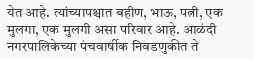येत आहे. त्यांच्यापश्चात बहीण, भाऊ, पत्नी, एक मुलगा, एक मुलगी असा परिवार आहे. आळंदी नगरपालिकेच्या पंचवार्षीक निवडणुकीत ते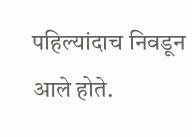पहिल्यांदाच निवडून आले होते.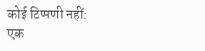कोई टिप्पणी नहीं:
एक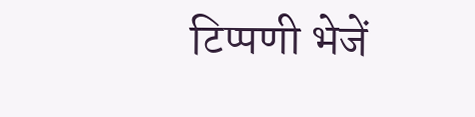टिप्पणी भेजें